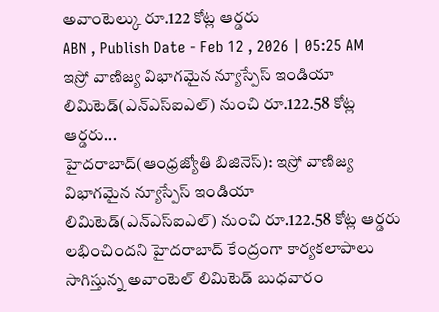అవాంటెల్కు రూ.122 కోట్ల ఆర్డరు
ABN , Publish Date - Feb 12 , 2026 | 05:25 AM
ఇస్రో వాణిజ్య విభాగమైన న్యూస్పేస్ ఇండియా లిమిటెడ్(ఎన్ఎస్ఐఎల్) నుంచి రూ.122.58 కోట్ల ఆర్డరు...
హైదరాబాద్(ఆంధ్రజ్యోతి బిజినెస్): ఇస్రో వాణిజ్య విభాగమైన న్యూస్పేస్ ఇండియా లిమిటెడ్(ఎన్ఎస్ఐఎల్) నుంచి రూ.122.58 కోట్ల ఆర్డరు లభించిందని హైదరాబాద్ కేంద్రంగా కార్యకలాపాలు సాగిస్తున్న అవాంటెల్ లిమిటెడ్ బుధవారం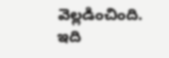వెల్లడించింది. ఇది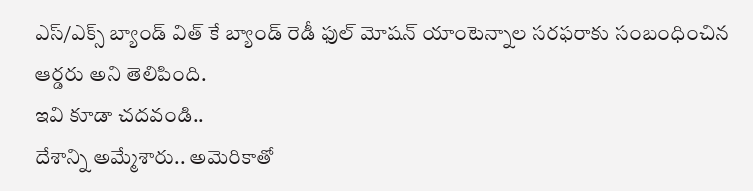ఎస్/ఎక్స్ బ్యాండ్ విత్ కే బ్యాండ్ రెడీ ఫుల్ మోషన్ యాంటెన్నాల సరఫరాకు సంబంధించిన ఆర్డరు అని తెలిపింది.
ఇవి కూడా చదవండి..
దేశాన్ని అమ్మేశారు.. అమెరికాతో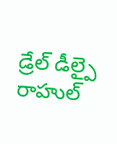డ్రేల్ డీల్పై రాహుల్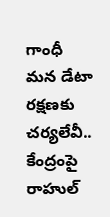గాంధీ
మన డేటా రక్షణకు చర్యలేవీ.. కేంద్రంపై రాహుల్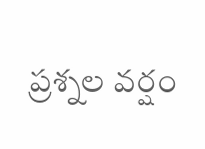ప్రశ్నల వర్షం